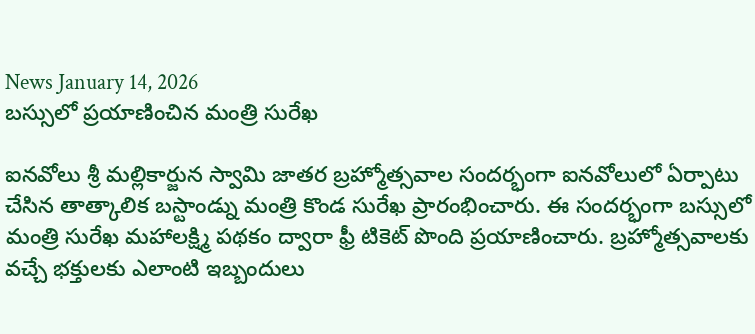News January 14, 2026
బస్సులో ప్రయాణించిన మంత్రి సురేఖ

ఐనవోలు శ్రీ మల్లికార్జున స్వామి జాతర బ్రహ్మోత్సవాల సందర్భంగా ఐనవోలులో ఏర్పాటు చేసిన తాత్కాలిక బస్టాండ్ను మంత్రి కొండ సురేఖ ప్రారంభించారు. ఈ సందర్భంగా బస్సులో మంత్రి సురేఖ మహాలక్ష్మి పథకం ద్వారా ఫ్రీ టికెట్ పొంది ప్రయాణించారు. బ్రహ్మోత్సవాలకు వచ్చే భక్తులకు ఎలాంటి ఇబ్బందులు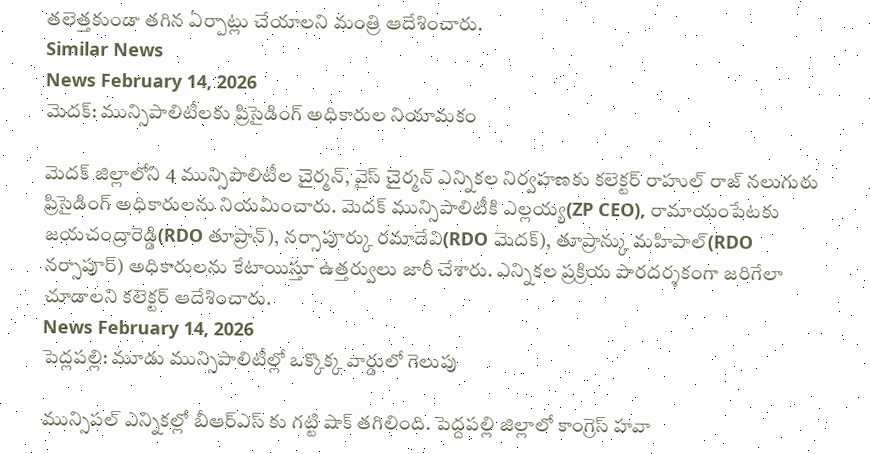తలెత్తకుండా తగిన ఏర్పాట్లు చేయాలని మంత్రి ఆదేశించారు.
Similar News
News February 14, 2026
మెదక్: మున్సిపాలిటీలకు ప్రిసైడింగ్ అధికారుల నియామకం

మెదక్ జిల్లాలోని 4 మున్సిపాలిటీల చైర్మన్, వైస్ చైర్మన్ ఎన్నికల నిర్వహణకు కలెక్టర్ రాహుల్ రాజ్ నలుగురు ప్రిసైడింగ్ అధికారులను నియమించారు. మెదక్ మున్సిపాలిటీకి ఎల్లయ్య(ZP CEO), రామాయంపేటకు జయచంద్రారెడ్డి(RDO తూప్రాన్), నర్సాపూర్కు రమాదేవి(RDO మెదక్), తూప్రాన్కు మహిపాల్(RDO నర్సాపూర్) అధికారులను కేటాయిస్తూ ఉత్తర్వులు జారీ చేశారు. ఎన్నికల ప్రక్రియ పారదర్శకంగా జరిగేలా చూడాలని కలెక్టర్ ఆదేశించారు.
News February 14, 2026
పెద్లపల్లి: మూడు మున్సిపాలిటీల్లో ఒక్కొక్క వార్డులో గెలుపు

మున్సిపల్ ఎన్నికల్లో బీఆర్ఎస్ కు గట్టి షాక్ తగిలింది. పెద్దపల్లి జిల్లాలో కాంగ్రెస్ హవా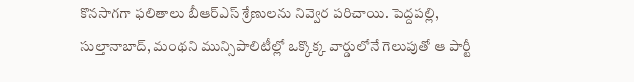కొనసాగగా ఫలితాలు బీఆర్ఎస్ శ్రేణులను నివ్వెర పరిచాయి. పెద్దపల్లి, సుల్తానాబాద్, మంథని మున్సిపాలిటీల్లో ఒక్కొక్క వార్డులోనే గెలుపుతో ఆ పార్టీ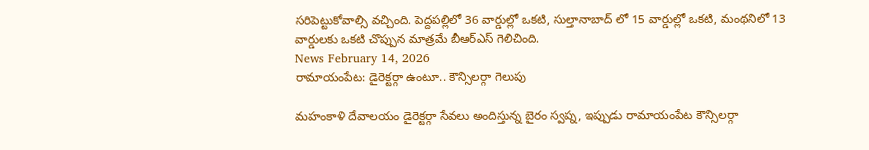సరిపెట్టుకోవాల్సి వచ్చింది. పెద్దపల్లిలో 36 వార్డుల్లో ఒకటి, సుల్తానాబాద్ లో 15 వార్డుల్లో ఒకటి, మంథనిలో 13 వార్డులకు ఒకటి చొప్పున మాత్రమే బీఆర్ఎస్ గెలిచింది.
News February 14, 2026
రామాయంపేట: డైరెక్టర్గా ఉంటూ.. కౌన్సిలర్గా గెలుపు

మహంకాళి దేవాలయం డైరెక్టర్గా సేవలు అందిస్తున్న బైరం స్వప్న, ఇప్పుడు రామాయంపేట కౌన్సిలర్గా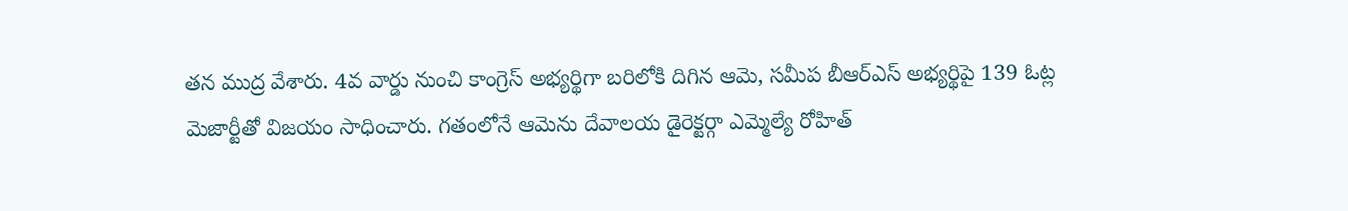తన ముద్ర వేశారు. 4వ వార్డు నుంచి కాంగ్రెస్ అభ్యర్థిగా బరిలోకి దిగిన ఆమె, సమీప బీఆర్ఎస్ అభ్యర్థిపై 139 ఓట్ల మెజార్టీతో విజయం సాధించారు. గతంలోనే ఆమెను దేవాలయ డైరెక్టర్గా ఎమ్మెల్యే రోహిత్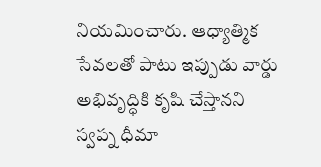నియమించారు. ఆధ్యాత్మిక సేవలతో పాటు ఇప్పుడు వార్డు అభివృద్ధికి కృషి చేస్తానని స్వప్న ధీమా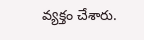వ్యక్తం చేశారు.